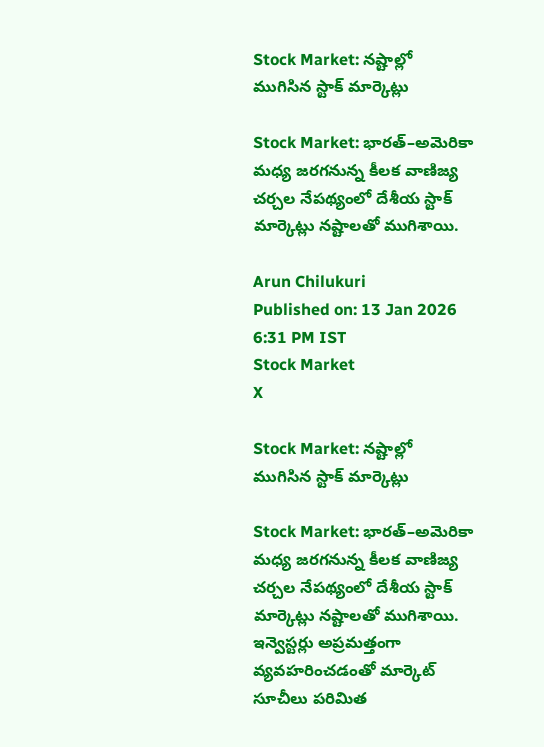Stock Market: నష్టాల్లో ముగిసిన స్టాక్ మార్కెట్లు

Stock Market: భారత్–అమెరికా మధ్య జరగనున్న కీలక వాణిజ్య చర్చల నేపథ్యంలో దేశీయ స్టాక్ మార్కెట్లు నష్టాలతో ముగిశాయి.

Arun Chilukuri
Published on: 13 Jan 2026 6:31 PM IST
Stock Market
X

Stock Market: నష్టాల్లో ముగిసిన స్టాక్ మార్కెట్లు

Stock Market: భారత్–అమెరికా మధ్య జరగనున్న కీలక వాణిజ్య చర్చల నేపథ్యంలో దేశీయ స్టాక్ మార్కెట్లు నష్టాలతో ముగిశాయి. ఇన్వెస్టర్లు అప్రమత్తంగా వ్యవహరించడంతో మార్కెట్ సూచీలు పరిమిత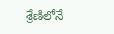శ్రేణిలోనే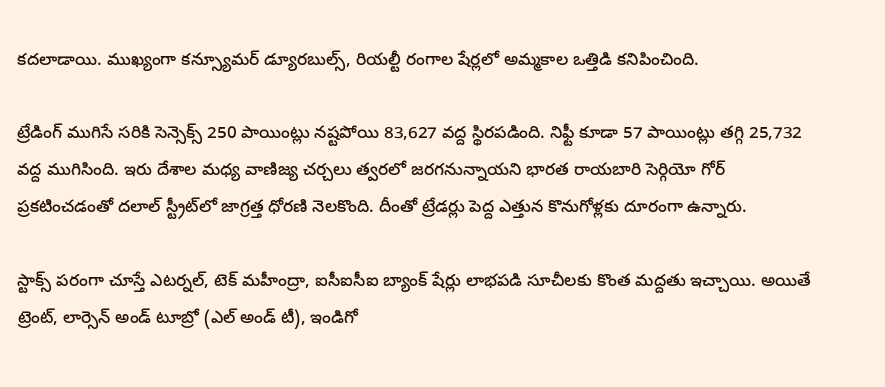కదలాడాయి. ముఖ్యంగా కన్స్యూమర్ డ్యూరబుల్స్, రియల్టీ రంగాల షేర్లలో అమ్మకాల ఒత్తిడి కనిపించింది.

ట్రేడింగ్ ముగిసే సరికి సెన్సెక్స్ 250 పాయింట్లు నష్టపోయి 83,627 వద్ద స్థిరపడింది. నిఫ్టీ కూడా 57 పాయింట్లు తగ్గి 25,732 వద్ద ముగిసింది. ఇరు దేశాల మధ్య వాణిజ్య చర్చలు త్వరలో జరగనున్నాయని భారత రాయబారి సెర్గియో గోర్ ప్రకటించడంతో దలాల్ స్ట్రీట్‌లో జాగ్రత్త ధోరణి నెలకొంది. దీంతో ట్రేడర్లు పెద్ద ఎత్తున కొనుగోళ్లకు దూరంగా ఉన్నారు.

స్టాక్స్ పరంగా చూస్తే ఎటర్నల్, టెక్ మహీంద్రా, ఐసీఐసీఐ బ్యాంక్ షేర్లు లాభపడి సూచీలకు కొంత మద్దతు ఇచ్చాయి. అయితే ట్రెంట్, లార్సెన్ అండ్ టూబ్రో (ఎల్ అండ్ టీ), ఇండిగో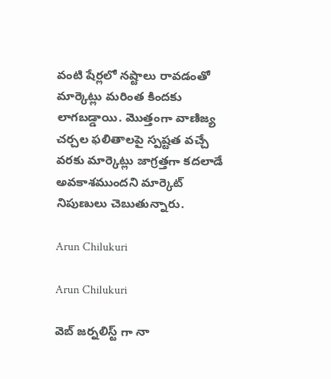వంటి షేర్లలో నష్టాలు రావడంతో మార్కెట్లు మరింత కిందకు లాగబడ్డాయి. మొత్తంగా వాణిజ్య చర్చల ఫలితాలపై స్పష్టత వచ్చే వరకు మార్కెట్లు జాగ్రత్తగా కదలాడే అవకాశముందని మార్కెట్ నిపుణులు చెబుతున్నారు.

Arun Chilukuri

Arun Chilukuri

వెబ్ జర్నలిస్ట్ గా నా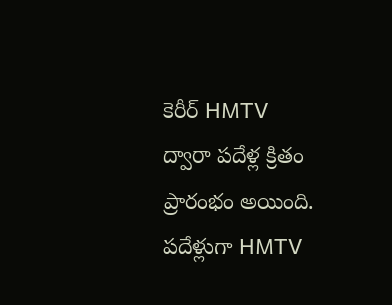కెరీర్ HMTV ద్వారా పదేళ్ల క్రితం ప్రారంభం అయింది. పదేళ్లుగా HMTV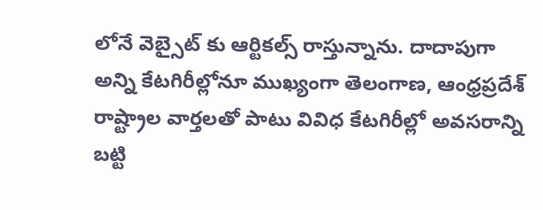లోనే వెబ్సైట్ కు ఆర్టికల్స్ రాస్తున్నాను. దాదాపుగా అన్ని కేటగిరీల్లోనూ ముఖ్యంగా తెలంగాణ, ఆంధ్రప్రదేశ్ రాష్ట్రాల వార్తలతో పాటు వివిధ కేటగిరీల్లో అవసరాన్ని బట్టి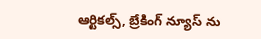ఆర్టికల్స్, బ్రేకింగ్ న్యూస్ ను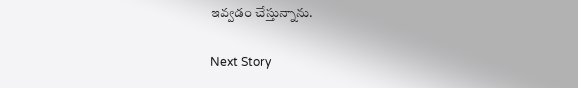ఇవ్వడం చేస్తున్నాను.

Next Story